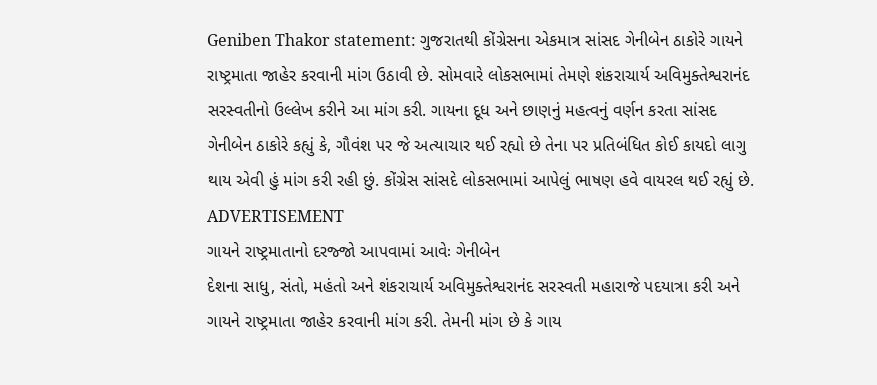Geniben Thakor statement: ગુજરાતથી કોંગ્રેસના એકમાત્ર સાંસદ ગેનીબેન ઠાકોરે ગાયને રાષ્ટ્રમાતા જાહેર કરવાની માંગ ઉઠાવી છે. સોમવારે લોકસભામાં તેમણે શંકરાચાર્ય અવિમુક્તેશ્વરાનંદ સરસ્વતીનો ઉલ્લેખ કરીને આ માંગ કરી. ગાયના દૂધ અને છાણનું મહત્વનું વર્ણન કરતા સાંસદ ગેનીબેન ઠાકોરે કહ્યું કે, ગૌવંશ પર જે અત્યાચાર થઈ રહ્યો છે તેના પર પ્રતિબંધિત કોઈ કાયદો લાગુ થાય એવી હું માંગ કરી રહી છું. કોંગ્રેસ સાંસદે લોકસભામાં આપેલું ભાષણ હવે વાયરલ થઈ રહ્યું છે.
ADVERTISEMENT
ગાયને રાષ્ટ્રમાતાનો દરજ્જો આપવામાં આવેઃ ગેનીબેન
દેશના સાધુ, સંતો, મહંતો અને શંકરાચાર્ય અવિમુક્તેશ્વરાનંદ સરસ્વતી મહારાજે પદયાત્રા કરી અને ગાયને રાષ્ટ્રમાતા જાહેર કરવાની માંગ કરી. તેમની માંગ છે કે ગાય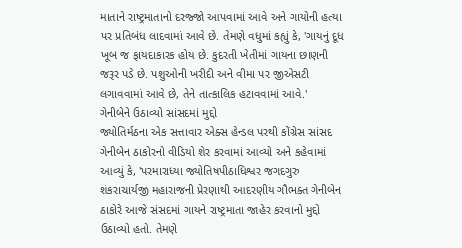માતાને રાષ્ટ્રમાતાનો દરજ્જો આપવામાં આવે અને ગાયોની હત્યા પર પ્રતિબંધ લાદવામાં આવે છે. તેમણે વધુમાં કહ્યું કે, 'ગાયનું દૂધ ખૂબ જ ફાયદાકારક હોય છે. કુદરતી ખેતીમાં ગાયના છાણની જરૂર પડે છે. પશુઓની ખરીદી અને વીમા પર જીએસટી લગાવવામાં આવે છે, તેને તાત્કાલિક હટાવવામાં આવે.'
ગેનીબેને ઉઠાવ્યો સાંસદમાં મુદ્દો
જ્યોતિર્મઠના એક સત્તાવાર એક્સ હેન્ડલ પરથી કોંગ્રેસ સાંસદ ગેનીબેન ઠાકોરનો વીડિયો શેર કરવામાં આવ્યો અને કહેવામાં આવ્યું કે, 'પરમારાધ્યા જ્યોતિષપીઠાધિશ્વર જગદગુરુ શંકરાચાર્યજી મહારાજની પ્રેરણાથી આદરણીય ગૌભક્ત ગેનીબેન ઠાકોરે આજે સંસદમાં ગાયને રાષ્ટ્રમાતા જાહેર કરવાનો મુદ્દો ઉઠાવ્યો હતો. તેમણે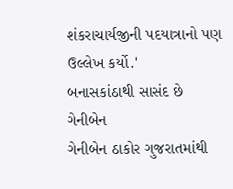શંકરાચાર્યજીની પદયાત્રાનો પણ ઉલ્લેખ કર્યો.'
બનાસકાંઠાથી સાસંદ છે ગેનીબેન
ગેનીબેન ઠાકોર ગુજરાતમાંથી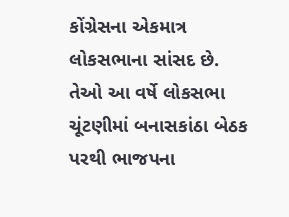કોંગ્રેસના એકમાત્ર લોકસભાના સાંસદ છે. તેઓ આ વર્ષે લોકસભા ચૂંટણીમાં બનાસકાંઠા બેઠક પરથી ભાજપના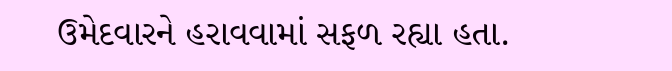ઉમેદવારને હરાવવામાં સફળ રહ્યા હતા.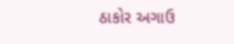ઠાકોર અગાઉ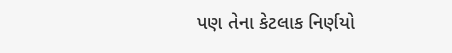પણ તેના કેટલાક નિર્ણયો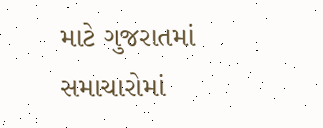માટે ગુજરાતમાં સમાચારોમાં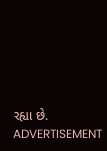રહ્યા છે.
ADVERTISEMENT